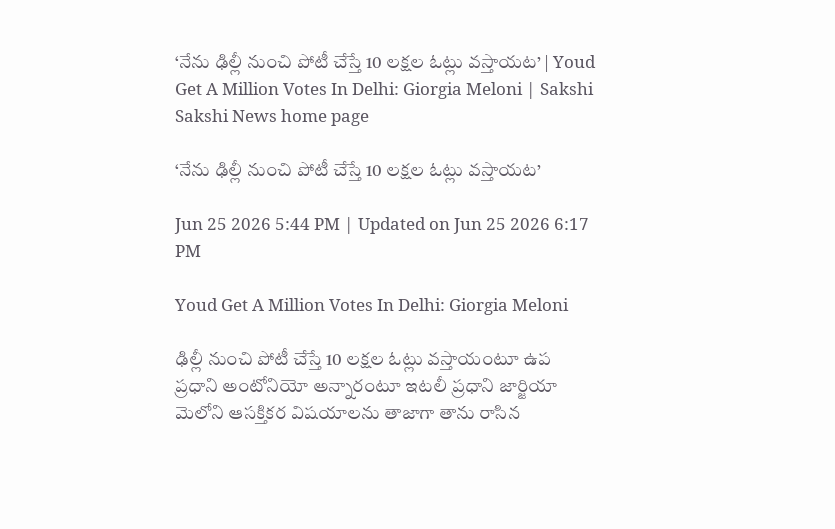‘నేను ఢిల్లీ నుంచి పోటీ చేస్తే 10 లక్షల ఓట్లు వస్తాయట’ | Youd Get A Million Votes In Delhi: Giorgia Meloni | Sakshi
Sakshi News home page

‘నేను ఢిల్లీ నుంచి పోటీ చేస్తే 10 లక్షల ఓట్లు వస్తాయట’

Jun 25 2026 5:44 PM | Updated on Jun 25 2026 6:17 PM

Youd Get A Million Votes In Delhi: Giorgia Meloni

ఢిల్లీ నుంచి పోటీ చేస్తే 10 లక్షల ఓట్లు వస్తాయంటూ ఉప ప్రధాని అంటోనియో అన్నారంటూ ఇటలీ ప్రధాని జార్జియా మెలోని ఆసక్తికర విషయాలను తాజాగా తాను రాసిన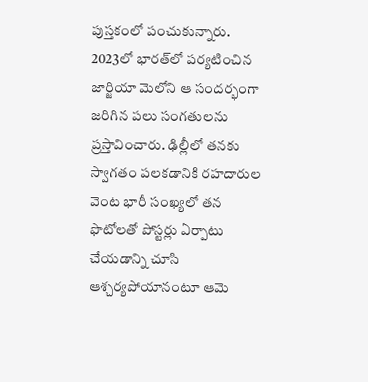పుస్తకంలో పంచుకున్నారు. 2023లో భారత్‌లో పర్యటించిన జార్జియా మెలోని ఆ సందర్భంగా జరిగిన పలు సంగతులను ప్రస్తావించారు. ఢిల్లీలో తనకు స్వాగతం పలకడానికి రహదారుల వెంట భారీ సంఖ్యలో తన ఫొటోలతో పోస్టర్లు ఏర్పాటు చేయడాన్ని చూసి ఆశ్చర్యపోయానంటూ ఆమె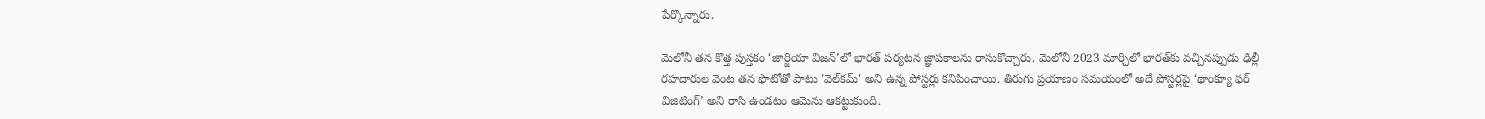పేర్కొన్నారు.

మెలోనీ తన కొత్త పుస్తకం ‘జార్జియా విజన్‌’లో భారత్‌ పర్యటన జ్ఞాపకాలను రాసుకొచ్చారు. మెలోనీ 2023 మార్చిలో భారత్‌కు వచ్చినప్పుడు ఢిల్లీ రహదారుల వెంట తన ఫొటోతో పాటు 'వెల్‌కమ్' అని ఉన్న పోస్టర్లు కనిపించాయి. తిరుగు ప్రయాణం సమయంలో అదే పోస్టర్లపై ‘థాంక్యూ ఫర్ విజిటింగ్’ అని రాసి ఉండటం ఆమెను ఆకట్టుకుంది.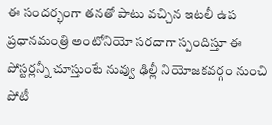ఈ సందర్భంగా తనతో పాటు వచ్చిన ఇటలీ ఉప ప్రధానమంత్రి అంటోనియో సరదాగా స్పందిస్తూ ఈ పోస్టర్లన్నీ చూస్తుంటే నువ్వు ఢిల్లీ నియోజకవర్గం నుంచి పోటీ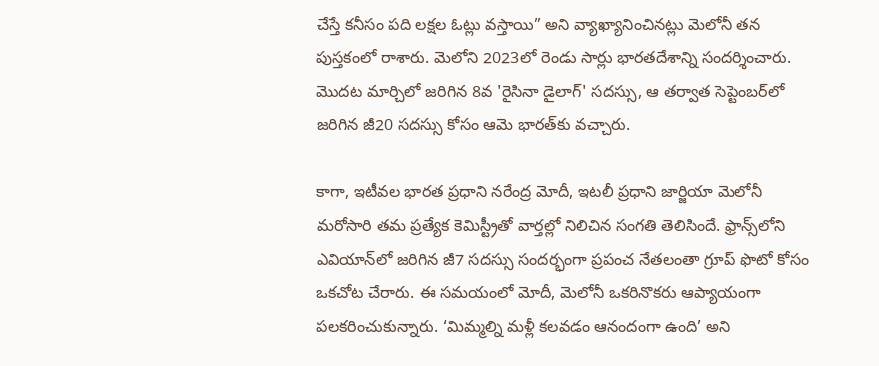చేస్తే కనీసం పది లక్షల ఓట్లు వస్తాయి” అని వ్యాఖ్యానించినట్లు మెలోనీ తన పుస్తకంలో రాశారు. మెలోని 2023లో రెండు సార్లు భారతదేశాన్ని సందర్శించారు. మొదట మార్చిలో జరిగిన 8వ 'రైసినా డైలాగ్' సదస్సు, ఆ తర్వాత సెప్టెంబర్‌లో జరిగిన జీ20 సదస్సు కోసం ఆమె భారత్‌కు వచ్చారు.

కాగా, ఇటీవల భారత ప్రధాని నరేంద్ర మోదీ, ఇటలీ ప్రధాని జార్జియా మెలోనీ మరోసారి తమ ప్రత్యేక కెమిస్ట్రీతో వార్తల్లో నిలిచిన సంగతి తెలిసిందే. ఫ్రాన్స్‌లోని ఎవియాన్‌లో జరిగిన జీ7 సదస్సు సందర్భంగా ప్రపంచ నేతలంతా గ్రూప్‌ ఫొటో కోసం ఒకచోట చేరారు. ఈ సమయంలో మోదీ, మెలోనీ ఒకరినొకరు ఆప్యాయంగా పలకరించుకున్నారు. ‘మిమ్మల్ని మళ్లీ కలవడం ఆనందంగా ఉంది’ అని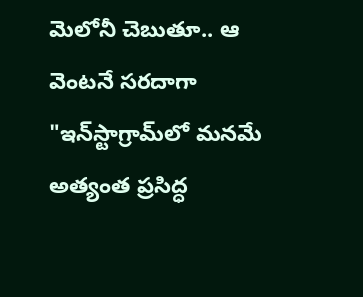మెలోనీ చెబుతూ.. ఆ వెంటనే సరదాగా "ఇన్‌స్టాగ్రామ్‌లో మనమే అత్యంత ప్రసిద్ధ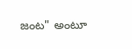జంట" అంటూ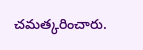చమత్కరించారు.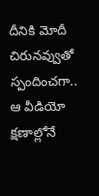దీనికి మోదీ చిరునవ్వుతో స్పందించగా.. ఆ వీడియో క్షణాల్లోనే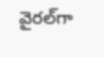వైరల్‌గా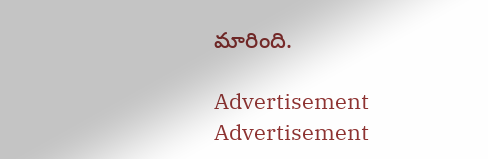మారింది.

Advertisement
Advertisement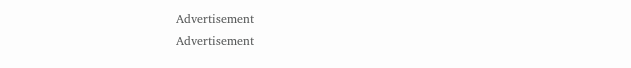Advertisement
Advertisement